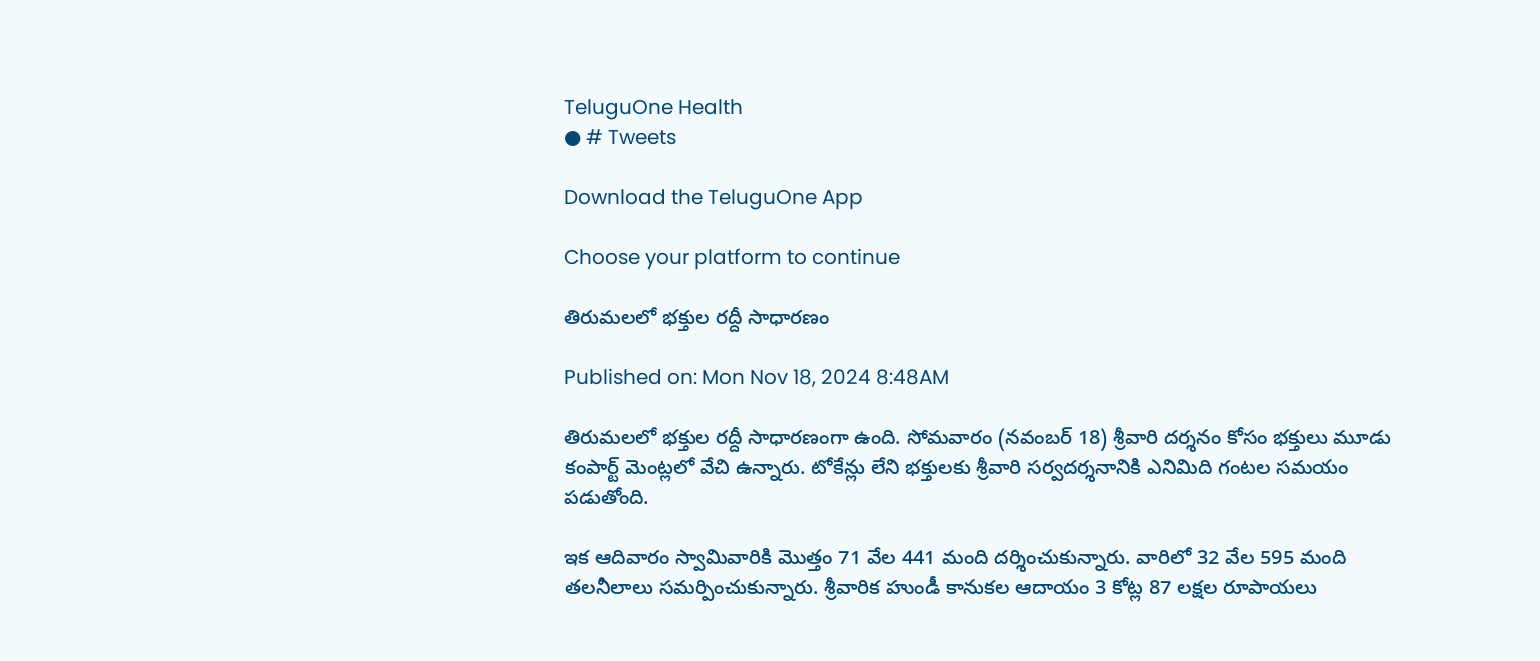TeluguOne Health
● # Tweets

Download the TeluguOne App

Choose your platform to continue

తిరుమలలో భక్తుల రద్దీ సాధారణం

Published on: Mon Nov 18, 2024 8:48AM

తిరుమలలో భక్తుల రద్దీ సాధారణంగా ఉంది. సోమవారం (నవంబర్ 18) శ్రీవారి దర్శనం కోసం భక్తులు మూడు కంపార్ట్ మెంట్లలో వేచి ఉన్నారు. టోకేన్లు లేని భక్తులకు శ్రీవారి సర్వదర్శనానికి ఎనిమిది గంటల సమయం పడుతోంది.

ఇక ఆదివారం స్వామివారికి మొత్తం 71 వేల 441 మంది దర్శించుకున్నారు. వారిలో 32 వేల 595 మంది తలనీలాలు సమర్పించుకున్నారు. శ్రీవారిక హుండీ కానుకల ఆదాయం 3 కోట్ల 87 లక్షల రూపాయలు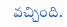వచ్చింది.